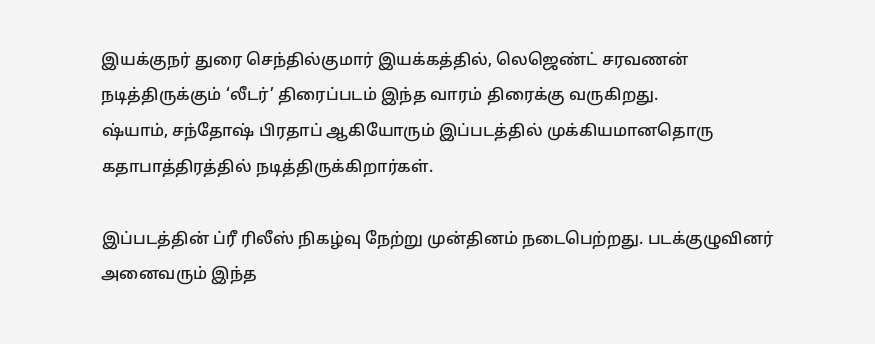இயக்குநர் துரை செந்தில்குமார் இயக்கத்தில், லெஜெண்ட் சரவணன் நடித்திருக்கும் ‘லீடர்’ திரைப்படம் இந்த வாரம் திரைக்கு வருகிறது.
ஷ்யாம், சந்தோஷ் பிரதாப் ஆகியோரும் இப்படத்தில் முக்கியமானதொரு கதாபாத்திரத்தில் நடித்திருக்கிறார்கள்.

இப்படத்தின் ப்ரீ ரிலீஸ் நிகழ்வு நேற்று முன்தினம் நடைபெற்றது. படக்குழுவினர் அனைவரும் இந்த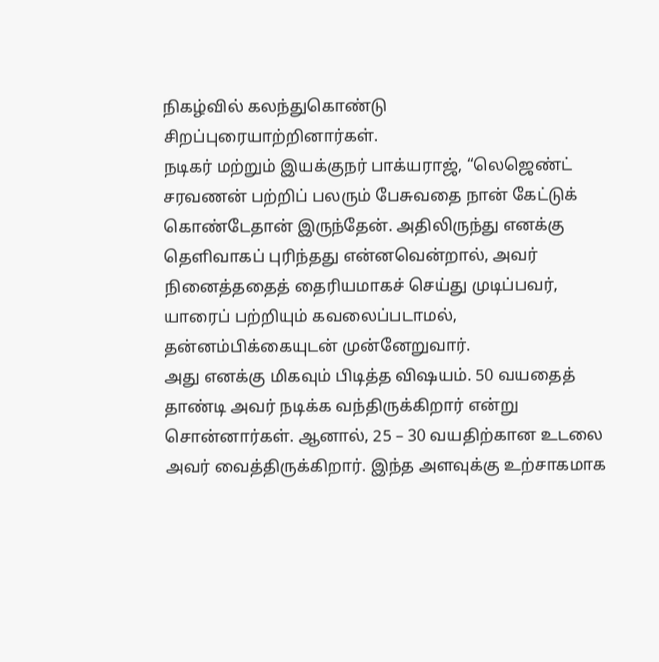நிகழ்வில் கலந்துகொண்டு சிறப்புரையாற்றினார்கள்.
நடிகர் மற்றும் இயக்குநர் பாக்யராஜ், “லெஜெண்ட் சரவணன் பற்றிப் பலரும் பேசுவதை நான் கேட்டுக் கொண்டேதான் இருந்தேன். அதிலிருந்து எனக்கு தெளிவாகப் புரிந்தது என்னவென்றால், அவர் நினைத்ததைத் தைரியமாகச் செய்து முடிப்பவர், யாரைப் பற்றியும் கவலைப்படாமல், தன்னம்பிக்கையுடன் முன்னேறுவார்.
அது எனக்கு மிகவும் பிடித்த விஷயம். 50 வயதைத் தாண்டி அவர் நடிக்க வந்திருக்கிறார் என்று சொன்னார்கள். ஆனால், 25 – 30 வயதிற்கான உடலை அவர் வைத்திருக்கிறார். இந்த அளவுக்கு உற்சாகமாக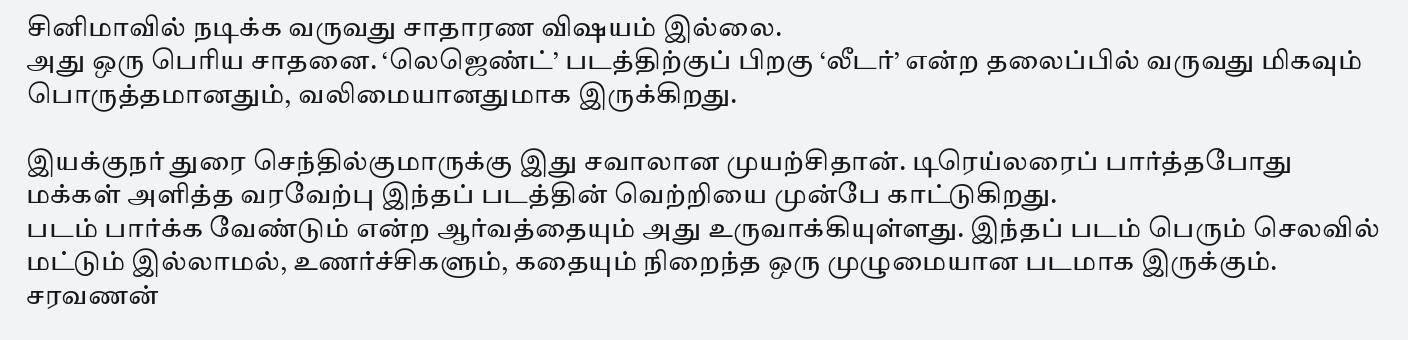சினிமாவில் நடிக்க வருவது சாதாரண விஷயம் இல்லை.
அது ஒரு பெரிய சாதனை. ‘லெஜெண்ட்’ படத்திற்குப் பிறகு ‘லீடர்’ என்ற தலைப்பில் வருவது மிகவும் பொருத்தமானதும், வலிமையானதுமாக இருக்கிறது.

இயக்குநர் துரை செந்தில்குமாருக்கு இது சவாலான முயற்சிதான். டிரெய்லரைப் பார்த்தபோது மக்கள் அளித்த வரவேற்பு இந்தப் படத்தின் வெற்றியை முன்பே காட்டுகிறது.
படம் பார்க்க வேண்டும் என்ற ஆர்வத்தையும் அது உருவாக்கியுள்ளது. இந்தப் படம் பெரும் செலவில் மட்டும் இல்லாமல், உணர்ச்சிகளும், கதையும் நிறைந்த ஒரு முழுமையான படமாக இருக்கும்.
சரவணன்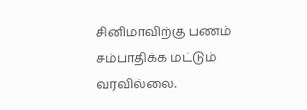சினிமாவிற்கு பணம் சம்பாதிக்க மட்டும் வரவில்லை.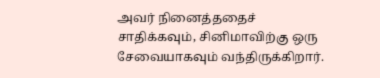அவர் நினைத்ததைச் சாதிக்கவும், சினிமாவிற்கு ஒரு சேவையாகவும் வந்திருக்கிறார்.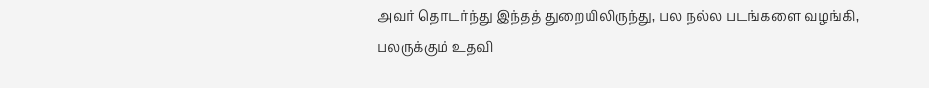அவர் தொடர்ந்து இந்தத் துறையிலிருந்து, பல நல்ல படங்களை வழங்கி, பலருக்கும் உதவி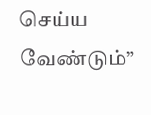செய்ய வேண்டும்”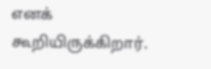எனக் கூறியிருக்கிறார்.